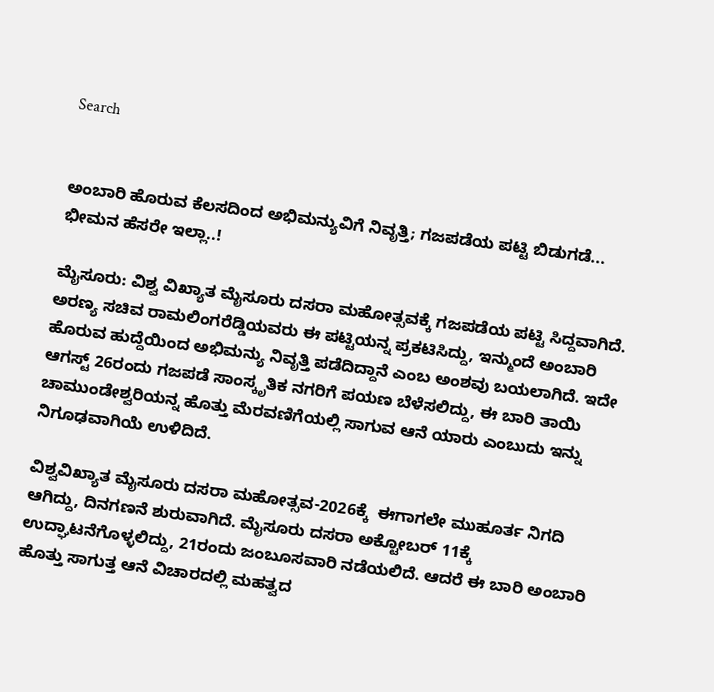Search


ಅಂಬಾರಿ ಹೊರುವ ಕೆಲಸದಿಂದ ಅಭಿಮನ್ಯುವಿಗೆ ನಿವೃತ್ತಿ; ಗಜಪಡೆಯ ಪಟ್ಟಿ ಬಿಡುಗಡೆ... ಭೀಮನ ಹೆಸರೇ ಇಲ್ಲಾ..!

ಮೈಸೂರು: ವಿಶ್ವ ವಿಖ್ಯಾತ ಮೈಸೂರು ದಸರಾ ಮಹೋತ್ಸವಕ್ಕೆ ಗಜಪಡೆಯ ಪಟ್ಟಿ ಸಿದ್ದವಾಗಿದೆ. ಅರಣ್ಯ ಸಚಿವ ರಾಮಲಿಂಗರೆಡ್ಡಿಯವರು ಈ ಪಟ್ಟಿಯನ್ನ ಪ್ರಕಟಿಸಿದ್ದು, ಇನ್ಮುಂದೆ ಅಂಬಾರಿ ಹೊರುವ ಹುದ್ದೆಯಿಂದ ಅಭಿಮನ್ಯು ನಿವೃತ್ತಿ ಪಡೆದಿದ್ದಾನೆ ಎಂಬ ಅಂಶವು ಬಯಲಾಗಿದೆ. ಇದೇ ಆಗಸ್ಟ್‌ 26ರಂದು ಗಜಪಡೆ ಸಾಂಸ್ಕೃತಿಕ ನಗರಿಗೆ ಪಯಣ ಬೆಳೆಸಲಿದ್ದು, ಈ ಬಾರಿ ತಾಯಿ ಚಾಮುಂಡೇಶ್ವರಿಯನ್ನ ಹೊತ್ತು ಮೆರವಣಿಗೆಯಲ್ಲಿ ಸಾಗುವ ಆನೆ ಯಾರು ಎಂಬುದು ಇನ್ನು ನಿಗೂಢವಾಗಿಯೆ ಉಳಿದಿದೆ.

ವಿಶ್ವವಿಖ್ಯಾತ ಮೈಸೂರು ದಸರಾ ಮಹೋತ್ಸವ-2026ಕ್ಕೆ  ಈಗಾಗಲೇ ಮುಹೂರ್ತ ನಿಗದಿ ಆಗಿದ್ದು, ದಿನಗಣನೆ ಶುರುವಾಗಿದೆ. ಮೈಸೂರು ದಸರಾ ಅಕ್ಟೋಬರ್ 11ಕ್ಕೆ ಉದ್ಘಾಟನೆಗೊಳ್ಳಲಿದ್ದು, 21ರಂದು ಜಂಬೂಸವಾರಿ ನಡೆಯಲಿದೆ. ಆದರೆ ಈ ಬಾರಿ ಅಂಬಾರಿ ಹೊತ್ತು ಸಾಗುತ್ತ ಆನೆ ವಿಚಾರದಲ್ಲಿ ಮಹತ್ವದ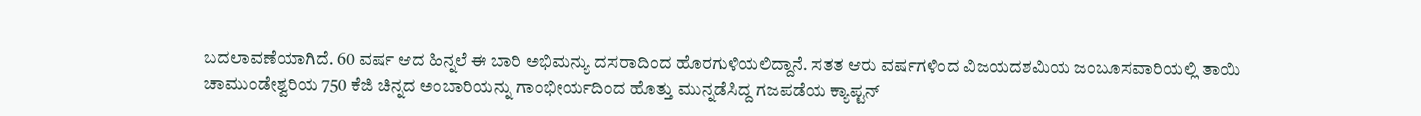ಬದಲಾವಣೆಯಾಗಿದೆ. 60 ವರ್ಷ ಆದ ಹಿನ್ನಲೆ ಈ ಬಾರಿ ಅಭಿಮನ್ಯು ದಸರಾದಿಂದ ಹೊರಗುಳಿಯಲಿದ್ದಾನೆ. ಸತತ ಆರು ವರ್ಷಗಳಿಂದ ವಿಜಯದಶಮಿಯ ಜಂಬೂಸವಾರಿಯಲ್ಲಿ ತಾಯಿ ಚಾಮುಂಡೇಶ್ವರಿಯ 750 ಕೆಜಿ ಚಿನ್ನದ ಅಂಬಾರಿಯನ್ನು ಗಾಂಭೀರ್ಯದಿಂದ ಹೊತ್ತು ಮುನ್ನಡೆಸಿದ್ದ ಗಜಪಡೆಯ ಕ್ಯಾಪ್ಟನ್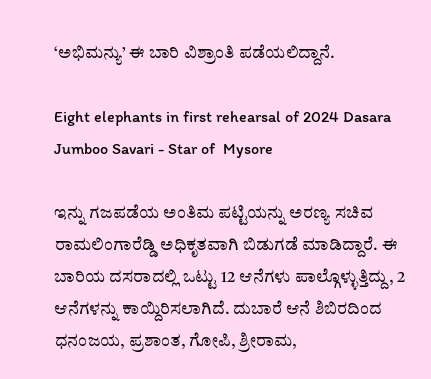‘ಅಭಿಮನ್ಯು’ ಈ ಬಾರಿ ವಿಶ್ರಾಂತಿ ಪಡೆಯಲಿದ್ದಾನೆ.

Eight elephants in first rehearsal of 2024 Dasara Jumboo Savari - Star of  Mysore

ಇನ್ನು ಗಜಪಡೆಯ ಅಂತಿಮ ಪಟ್ಟಿಯನ್ನು ಅರಣ್ಯ ಸಚಿವ ರಾಮಲಿಂಗಾರೆಡ್ಡಿ ಅಧಿಕೃತವಾಗಿ ಬಿಡುಗಡೆ ಮಾಡಿದ್ದಾರೆ. ಈ ಬಾರಿಯ ದಸರಾದಲ್ಲಿ ಒಟ್ಟು 12 ಆನೆಗಳು ಪಾಲ್ಗೊಳ್ಳುತ್ತಿದ್ದು, 2 ಆನೆಗಳನ್ನು ಕಾಯ್ದಿರಿಸಲಾಗಿದೆ. ದುಬಾರೆ ಆನೆ ಶಿಬಿರದಿಂದ ಧನಂಜಯ, ಪ್ರಶಾಂತ, ಗೋಪಿ, ಶ್ರೀರಾಮ,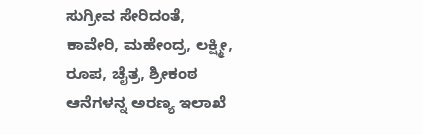ಸುಗ್ರೀವ ಸೇರಿದಂತೆ, ಕಾವೇರಿ, ಮಹೇಂದ್ರ, ಲಕ್ಷ್ಮೀ, ರೂಪ, ಚೈತ್ರ, ಶ್ರೀಕಂಠ ಆನೆಗಳನ್ನ ಅರಣ್ಯ ಇಲಾಖೆ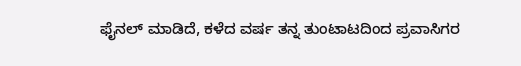ಫೈನಲ್‌ ಮಾಡಿದೆ, ಕಳೆದ ವರ್ಷ ತನ್ನ ತುಂಟಾಟದಿಂದ ಪ್ರವಾಸಿಗರ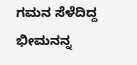ಗಮನ ಸೆಳೆದಿದ್ದ ಭೀಮನನ್ನ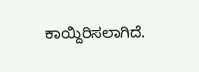ಕಾಯ್ದಿರಿಸಲಾಗಿದೆ.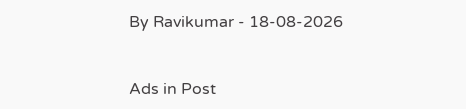By Ravikumar - 18-08-2026


Ads in Post